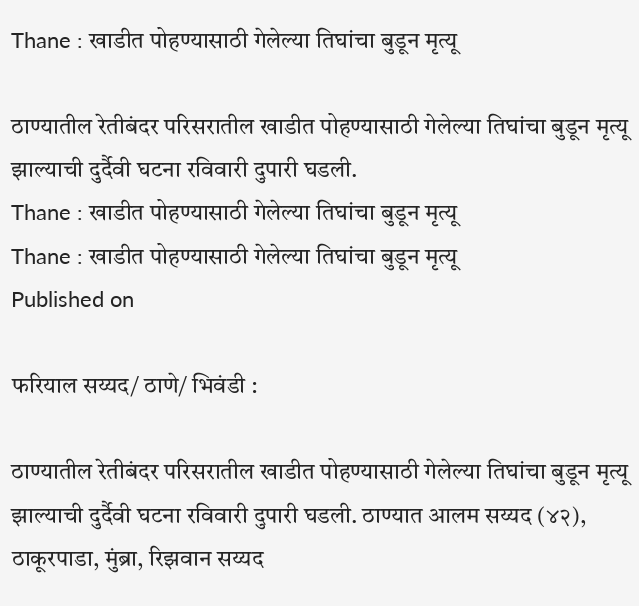Thane : खाडीत पोहण्यासाठी गेलेल्या तिघांचा बुडून मृत्यू

ठाण्यातील रेतीबंदर परिसरातील खाडीत पोहण्यासाठी गेलेल्या तिघांचा बुडून मृत्यू झाल्याची दुर्दैवी घटना रविवारी दुपारी घडली.
Thane : खाडीत पोहण्यासाठी गेलेल्या तिघांचा बुडून मृत्यू
Thane : खाडीत पोहण्यासाठी गेलेल्या तिघांचा बुडून मृत्यू
Published on

फरियाल सय्यद/ ठाणे/ भिवंडी :

ठाण्यातील रेतीबंदर परिसरातील खाडीत पोहण्यासाठी गेलेल्या तिघांचा बुडून मृत्यू झाल्याची दुर्दैवी घटना रविवारी दुपारी घडली. ठाण्यात आलम सय्यद (४२), ठाकूरपाडा, मुंब्रा, रिझवान सय्यद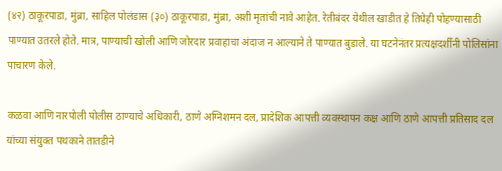(४२) ठाकूरपाडा, मुंब्रा, साहिल पोलंडास (३०) ठाकूरपाडा, मुंब्रा, अशी मृतांची नावे आहेत. रेतीबंदर येथील खाडीत हे तिघेही पोहण्यासाठी पाण्यात उतरले होते. मात्र, पाण्याची खोली आणि जोरदार प्रवाहाचा अंदाज न आल्याने ते पाण्यात बुडाले. या घटनेनंतर प्रत्यक्षदर्शींनी पोलिसांना पाचारण केले.

कळवा आणि नारपोली पोलीस ठाण्याचे अधिकारी, ठाणे अग्निशमन दल, प्रादेशिक आपत्ती व्यवस्थापन कक्ष आणि ठाणे आपत्ती प्रतिसाद दल यांच्या संयुक्त पथकाने तातडीने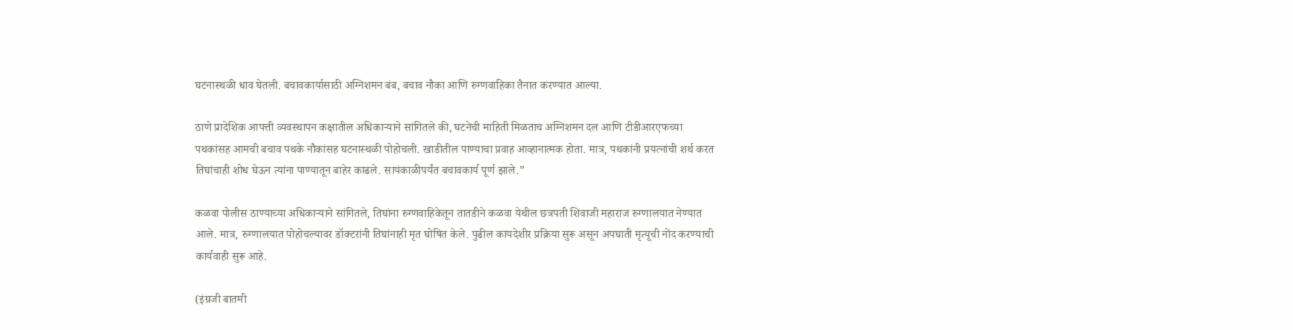घटनास्थळी धाव घेतली. बचावकार्यासाठी अग्निशमन बंब, बचाव नौका आणि रुग्णवाहिका तैनात करण्यात आल्या.

ठाणे प्रादेशिक आपत्ती व्यवस्थापन कक्षातील अधिकाऱ्याने सांगितले की, घटनेची माहिती मिळताच अग्निशमन दल आणि टीडीआरएफच्या पथकांसह आमची बचाव पथके नौकांसह घटनास्थळी पोहोचली. खाडीतील पाण्याचा प्रवाह आव्हानात्मक होता. मात्र, पथकांनी प्रयत्नांची शर्थ करत तिघांचाही शोध घेऊन त्यांना पाण्यातून बाहेर काढले. सायंकाळीपर्यंत बचावकार्य पूर्ण झाले.”

कळवा पोलीस ठाण्याच्या अधिकाऱ्याने सांगितले, तिघांना रुग्णवाहिकेतून तातडीने कळवा येथील छत्रपती शिवाजी महाराज रुग्णालयात नेण्यात आले. मात्र, रुग्णालयात पोहोचल्यावर डॉक्टरांनी तिघांनाही मृत घोषित केले. पुढील कायदेशीर प्रक्रिया सुरू असून अपघाती मृत्यूची नोंद करण्याची कार्यवाही सुरू आहे.

(इंग्रजी बातमी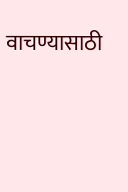वाचण्यासाठी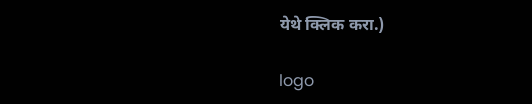येथे क्लिक करा.)

logo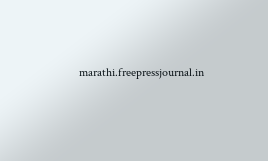marathi.freepressjournal.in